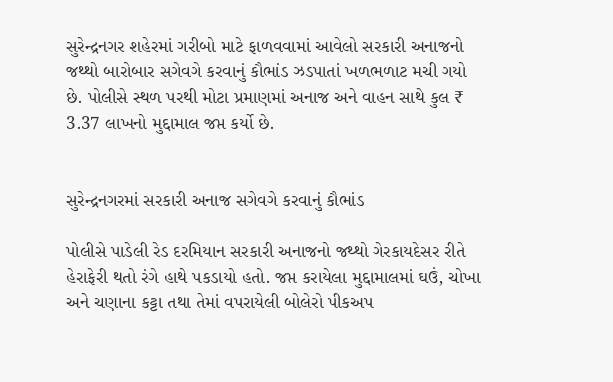સુરેન્દ્રનગર શહેરમાં ગરીબો માટે ફાળવવામાં આવેલો સરકારી અનાજનો જથ્થો બારોબાર સગેવગે કરવાનું કૌભાંડ ઝડપાતાં ખળભળાટ મચી ગયો છે. પોલીસે સ્થળ પરથી મોટા પ્રમાણમાં અનાજ અને વાહન સાથે કુલ ₹ 3.37 લાખનો મુદ્દામાલ જપ્ત કર્યો છે.


સુરેન્દ્રનગરમાં સરકારી અનાજ સગેવગે કરવાનું કૌભાંડ

પોલીસે પાડેલી રેડ દરમિયાન સરકારી અનાજનો જથ્થો ગેરકાયદેસર રીતે હેરાફેરી થતો રંગે હાથે પકડાયો હતો. જપ્ત કરાયેલા મુદ્દામાલમાં ઘઉં, ચોખા અને ચણાના કટ્ટા તથા તેમાં વપરાયેલી બોલેરો પીકઅપ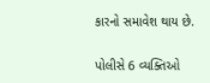કારનો સમાવેશ થાય છે.

પોલીસે 6 વ્યક્તિઓ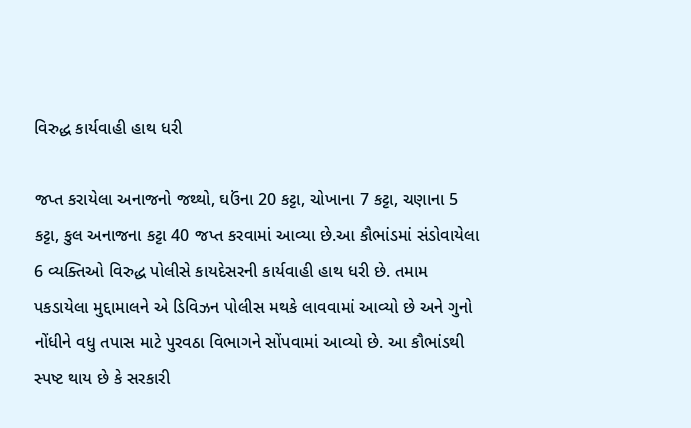વિરુદ્ધ કાર્યવાહી હાથ ધરી

જપ્ત કરાયેલા અનાજનો જથ્થો, ઘઉંના 20 કટ્ટા, ચોખાના 7 કટ્ટા, ચણાના 5 કટ્ટા, કુલ અનાજના કટ્ટા 40 જપ્ત કરવામાં આવ્યા છે.આ કૌભાંડમાં સંડોવાયેલા 6 વ્યક્તિઓ વિરુદ્ધ પોલીસે કાયદેસરની કાર્યવાહી હાથ ધરી છે. તમામ પકડાયેલા મુદ્દામાલને એ ડિવિઝન પોલીસ મથકે લાવવામાં આવ્યો છે અને ગુનો નોંધીને વધુ તપાસ માટે પુરવઠા વિભાગને સોંપવામાં આવ્યો છે. આ કૌભાંડથી સ્પષ્ટ થાય છે કે સરકારી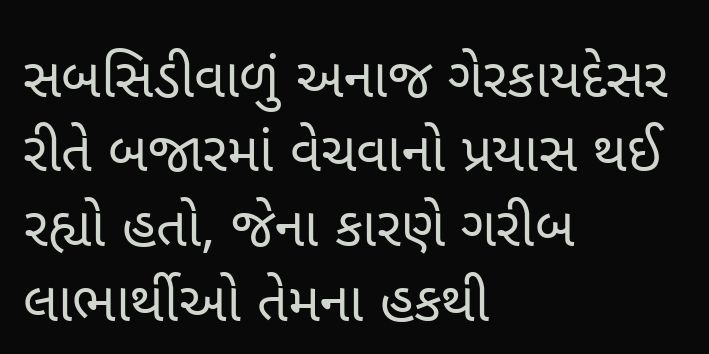સબસિડીવાળું અનાજ ગેરકાયદેસર રીતે બજારમાં વેચવાનો પ્રયાસ થઈ રહ્યો હતો, જેના કારણે ગરીબ લાભાર્થીઓ તેમના હકથી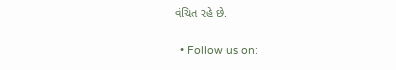વંચિત રહે છે.

  • Follow us on: